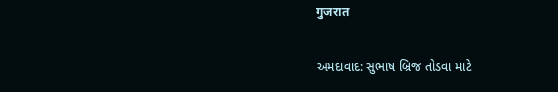गुजरात

અમદાવાદ: સુભાષ બ્રિજ તોડવા માટે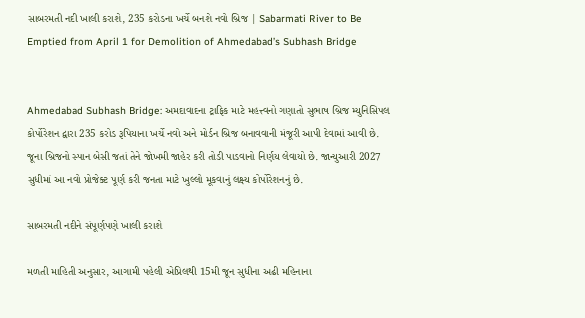સાબરમતી નદી ખાલી કરાશે, 235 કરોડના ખર્ચે બનશે નવો બ્રિજ | Sabarmati River to Be Emptied from April 1 for Demolition of Ahmedabad’s Subhash Bridge


Ahmedabad Subhash Bridge: અમદાવાદના ટ્રાફિક માટે મહત્ત્વનો ગણાતો સુભાષ બ્રિજ મ્યુનિસિપલ કોર્પોરેશન દ્વારા 235 કરોડ રૂપિયાના ખર્ચે નવો અને મોર્ડન બ્રિજ બનાવવાની મંજૂરી આપી દેવામાં આવી છે. જૂના બ્રિજનો સ્પાન બેસી જતાં તેને જોખમી જાહેર કરી તોડી પાડવાનો નિર્ણય લેવાયો છે. જાન્યુઆરી 2027 સુધીમાં આ નવો પ્રોજેક્ટ પૂર્ણ કરી જનતા માટે ખુલ્લો મૂકવાનું લક્ષ્ય કોર્પોરેશનનું છે.

સાબરમતી નદીને સંપૂર્ણપણે ખાલી કરાશે

મળતી માહિતી અનુસાર, આગામી પહેલી એપ્રિલથી 15મી જૂન સુધીના અઢી મહિનાના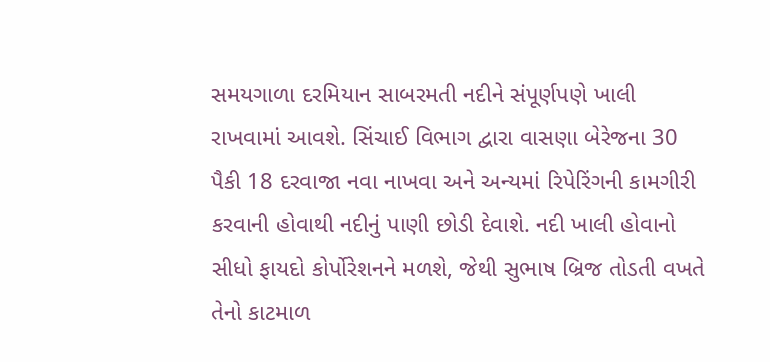સમયગાળા દરમિયાન સાબરમતી નદીને સંપૂર્ણપણે ખાલી રાખવામાં આવશે. સિંચાઈ વિભાગ દ્વારા વાસણા બેરેજના 30 પૈકી 18 દરવાજા નવા નાખવા અને અન્યમાં રિપેરિંગની કામગીરી કરવાની હોવાથી નદીનું પાણી છોડી દેવાશે. નદી ખાલી હોવાનો સીધો ફાયદો કોર્પોરેશનને મળશે, જેથી સુભાષ બ્રિજ તોડતી વખતે તેનો કાટમાળ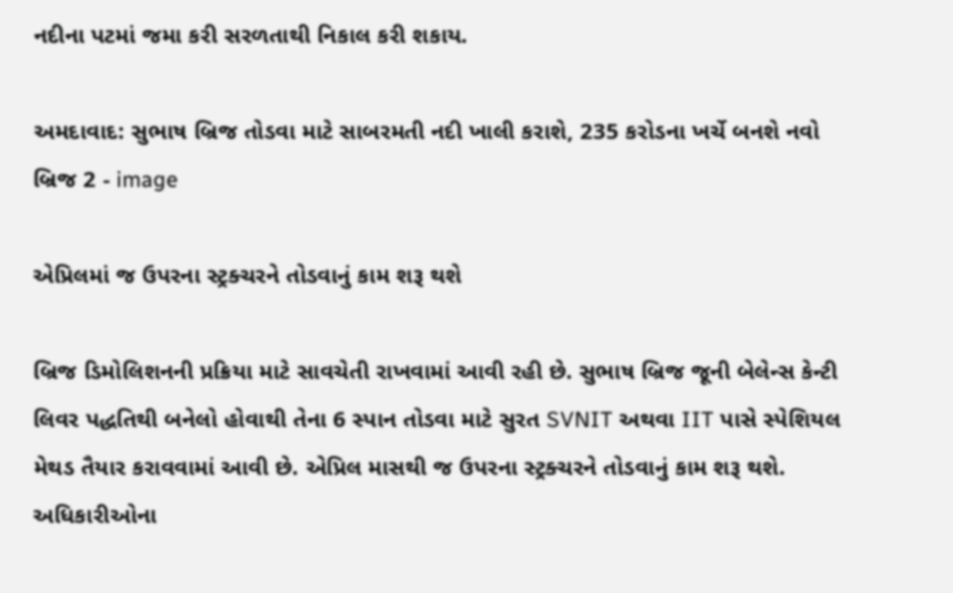નદીના પટમાં જમા કરી સરળતાથી નિકાલ કરી શકાય.

અમદાવાદ: સુભાષ બ્રિજ તોડવા માટે સાબરમતી નદી ખાલી કરાશે, 235 કરોડના ખર્ચે બનશે નવો બ્રિજ 2 - image

એપ્રિલમાં જ ઉપરના સ્ટ્રક્ચરને તોડવાનું કામ શરૂ થશે

બ્રિજ ડિમોલિશનની પ્રક્રિયા માટે સાવચેતી રાખવામાં આવી રહી છે. સુભાષ બ્રિજ જૂની બેલેન્સ કેન્ટી લિવર પદ્ધતિથી બનેલો હોવાથી તેના 6 સ્પાન તોડવા માટે સુરત SVNIT અથવા IIT પાસે સ્પેશિયલ મેથડ તૈયાર કરાવવામાં આવી છે. એપ્રિલ માસથી જ ઉપરના સ્ટ્રક્ચરને તોડવાનું કામ શરૂ થશે. અધિકારીઓના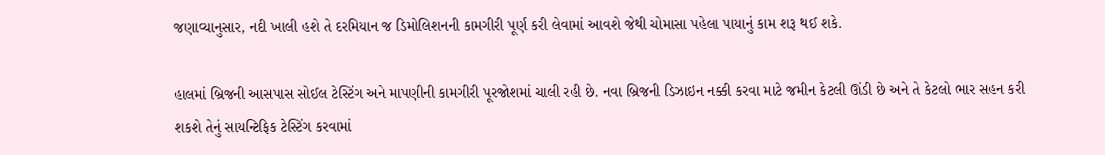જણાવ્યાનુસાર, નદી ખાલી હશે તે દરમિયાન જ ડિમોલિશનની કામગીરી પૂર્ણ કરી લેવામાં આવશે જેથી ચોમાસા પહેલા પાયાનું કામ શરૂ થઈ શકે.

હાલમાં બ્રિજની આસપાસ સોઈલ ટેસ્ટિંગ અને માપણીની કામગીરી પૂરજોશમાં ચાલી રહી છે. નવા બ્રિજની ડિઝાઇન નક્કી કરવા માટે જમીન કેટલી ઊંડી છે અને તે કેટલો ભાર સહન કરી શકશે તેનું સાયન્ટિફિક ટેસ્ટિંગ કરવામાં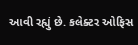આવી રહ્યું છે. કલેક્ટર ઓફિસ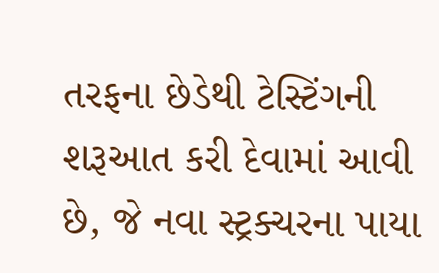તરફના છેડેથી ટેસ્ટિંગની શરૂઆત કરી દેવામાં આવી છે, જે નવા સ્ટ્રક્ચરના પાયા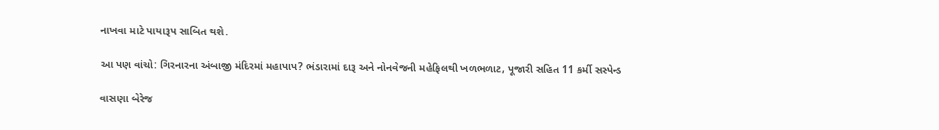નાખવા માટે પાયારૂપ સાબિત થશે.

આ પણ વાંચો: ગિરનારના અંબાજી મંદિરમાં મહાપાપ? ભંડારામાં દારૂ અને નોનવેજની મહેફિલથી ખળભળાટ, પૂજારી સહિત 11 કર્મી સસ્પેન્ડ

વાસણા બેરેજ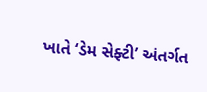ખાતે ‘ડેમ સેફ્ટી’ અંતર્ગત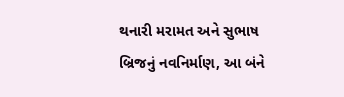થનારી મરામત અને સુભાષ બ્રિજનું નવનિર્માણ, આ બંને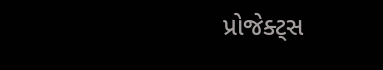પ્રોજેક્ટ્સ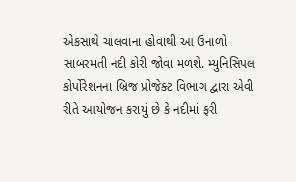એકસાથે ચાલવાના હોવાથી આ ઉનાળો સાબરમતી નદી કોરી જોવા મળશે. મ્યુનિસિપલ કોર્પોરેશનના બ્રિજ પ્રોજેક્ટ વિભાગ દ્વારા એવી રીતે આયોજન કરાયું છે કે નદીમાં ફરી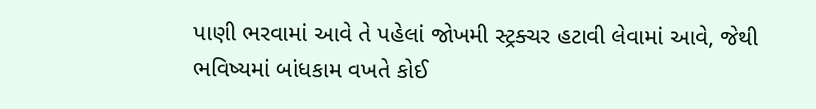પાણી ભરવામાં આવે તે પહેલાં જોખમી સ્ટ્રક્ચર હટાવી લેવામાં આવે, જેથી ભવિષ્યમાં બાંધકામ વખતે કોઈ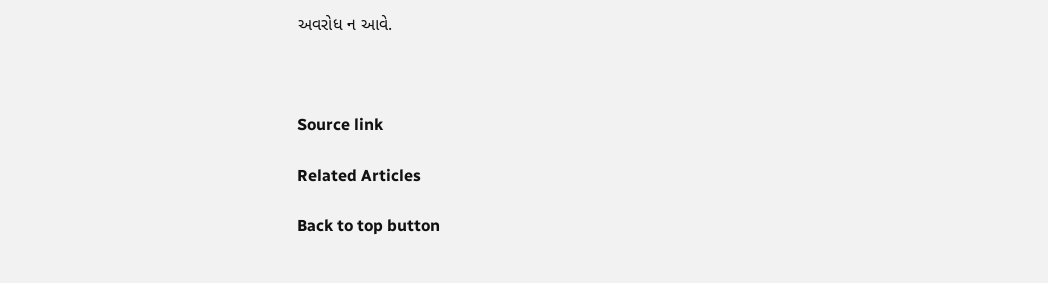અવરોધ ન આવે.



Source link

Related Articles

Back to top button